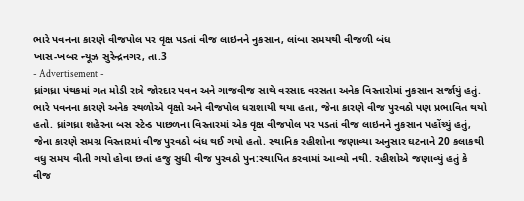ભારે પવનના કારણે વીજપોલ પર વૃક્ષ પડતાં વીજ લાઇનને નુકસાન, લાંબા સમયથી વીજળી બંધ
ખાસ-ખબર ન્યૂઝ સુરેન્દ્રનગર, તા.3
- Advertisement -
ધ્રાંગધ્રા પંથકમાં ગત મોડી રાત્રે જોરદાર પવન અને ગાજવીજ સાથે વરસાદ વરસતા અનેક વિસ્તારોમાં નુકસાન સર્જાયું હતું. ભારે પવનના કારણે અનેક સ્થળોએ વૃક્ષો અને વીજપોલ ધરાશાયી થયા હતા, જેના કારણે વીજ પુરવઠો પણ પ્રભાવિત થયો હતો. ધ્રાંગધ્રા શહેરના બસ સ્ટેન્ડ પાછળના વિસ્તારમાં એક વૃક્ષ વીજપોલ પર પડતાં વીજ લાઇનને નુકસાન પહોંચ્યું હતું, જેના કારણે સમગ્ર વિસ્તારમાં વીજ પુરવઠો બંધ થઈ ગયો હતો. સ્થાનિક રહીશોના જણાવ્યા અનુસાર ઘટનાને 20 કલાકથી વધુ સમય વીતી ગયો હોવા છતાં હજુ સુધી વીજ પુરવઠો પુન:સ્થાપિત કરવામાં આવ્યો નથી. રહીશોએ જણાવ્યું હતું કે વીજ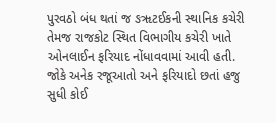પુરવઠો બંધ થતાં જ ઙૠટઈકની સ્થાનિક કચેરી તેમજ રાજકોટ સ્થિત વિભાગીય કચેરી ખાતે ઓનલાઈન ફરિયાદ નોંધાવવામાં આવી હતી. જોકે અનેક રજૂઆતો અને ફરિયાદો છતાં હજુ સુધી કોઈ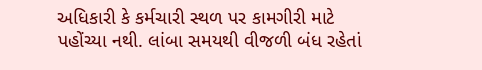અધિકારી કે કર્મચારી સ્થળ પર કામગીરી માટે પહોંચ્યા નથી. લાંબા સમયથી વીજળી બંધ રહેતાં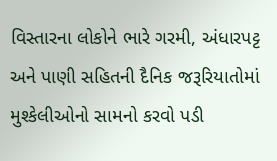વિસ્તારના લોકોને ભારે ગરમી, અંધારપટ્ટ અને પાણી સહિતની દૈનિક જરૂરિયાતોમાં મુશ્કેલીઓનો સામનો કરવો પડી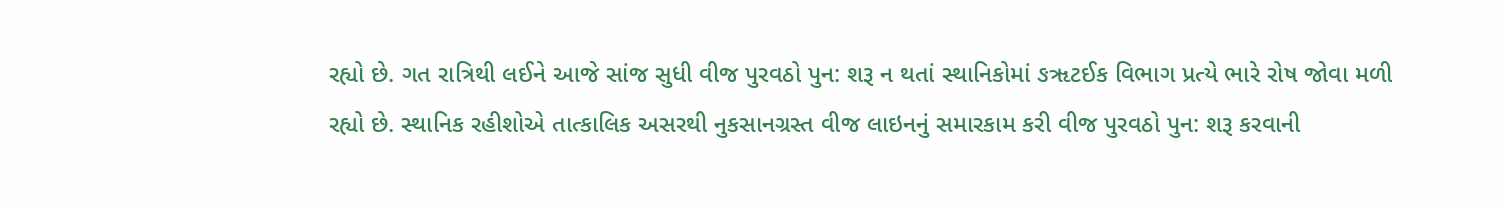રહ્યો છે. ગત રાત્રિથી લઈને આજે સાંજ સુધી વીજ પુરવઠો પુન: શરૂ ન થતાં સ્થાનિકોમાં ઙૠટઈક વિભાગ પ્રત્યે ભારે રોષ જોવા મળી રહ્યો છે. સ્થાનિક રહીશોએ તાત્કાલિક અસરથી નુકસાનગ્રસ્ત વીજ લાઇનનું સમારકામ કરી વીજ પુરવઠો પુન: શરૂ કરવાની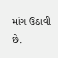માંગ ઉઠાવી છે.